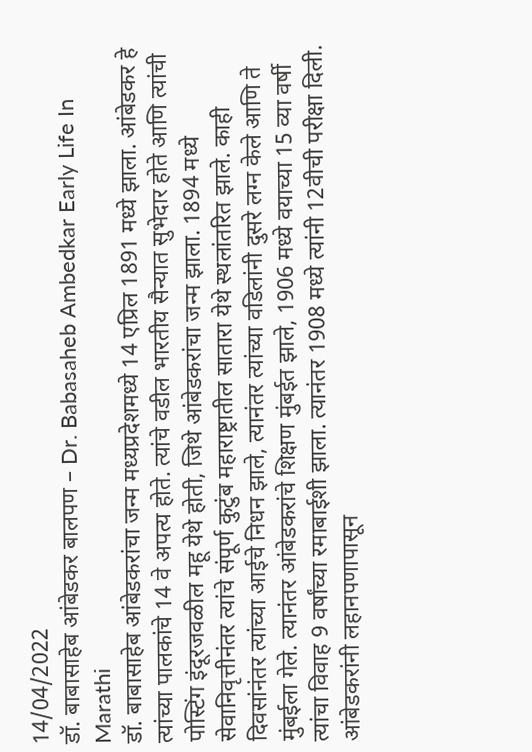14/04/2022
डॉ. बाबासाहेब आंबेडकर बालपण – Dr. Babasaheb Ambedkar Early Life In Marathi
डॉ. बाबासाहेब आंबेडकरांचा जन्म मध्यप्रदेशमध्ये 14 एप्रिल 1891 मध्ये झाला. आंबेडकर हे त्यांच्या पालकांचे 14 वे अपत्य होते. त्यांचे वडील भारतीय सैन्यात सुभेदार होते आणि त्यांची पोस्टिंग इंदूरजवळील महू येथे होती, जिथे आंबेडकरांचा जन्म झाला. 1894 मध्ये सेवानिवृत्तीनंतर त्यांचे संपूर्ण कुटुंब महाराष्ट्रातील सातारा येथे स्थलांतरित झाले. काही दिवसांनंतर त्यांच्या आईचे निधन झाले, त्यानंतर त्यांच्या वडिलांनी दुसरे लग्न केले आणि ते मुंबईला गेले. त्यानंतर आंबेडकरांचे शिक्षण मुंबईत झाले, 1906 मध्ये वयाच्या 15 व्या वर्षी त्यांचा विवाह 9 वर्षांच्या रमाबाईशी झाला. त्यानंतर 1908 मध्ये त्यांनी 12वीची परीक्षा दिली. आंबेडकरांनी लहानपणापासून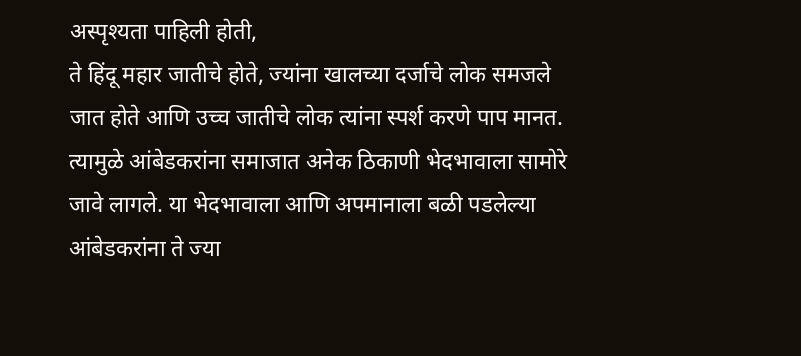अस्पृश्यता पाहिली होती,
ते हिंदू महार जातीचे होते, ज्यांना खालच्या दर्जाचे लोक समजले जात होते आणि उच्च जातीचे लोक त्यांना स्पर्श करणे पाप मानत. त्यामुळे आंबेडकरांना समाजात अनेक ठिकाणी भेदभावाला सामोरे जावे लागले. या भेदभावाला आणि अपमानाला बळी पडलेल्या आंबेडकरांना ते ज्या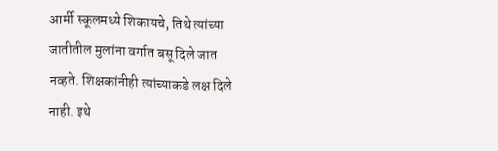आर्मी स्कूलमध्ये शिकायचे, तिथे त्यांच्या जातीतील मुलांना वर्गात बसू दिले जात नव्हते. शिक्षकांनीही त्यांच्याकडे लक्ष दिले नाही. इथे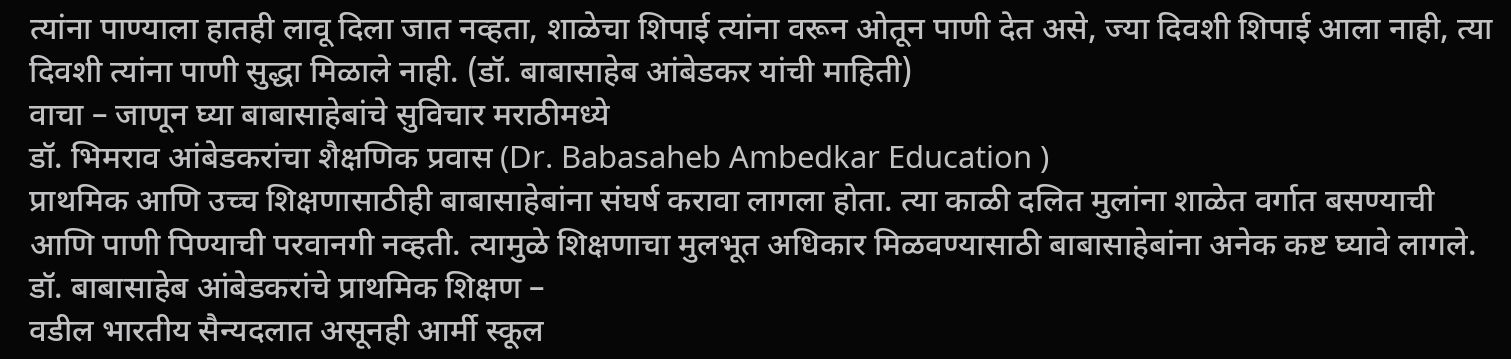त्यांना पाण्याला हातही लावू दिला जात नव्हता, शाळेचा शिपाई त्यांना वरून ओतून पाणी देत असे, ज्या दिवशी शिपाई आला नाही, त्या दिवशी त्यांना पाणी सुद्धा मिळाले नाही. (डॉ. बाबासाहेब आंबेडकर यांची माहिती)
वाचा – जाणून घ्या बाबासाहेबांचे सुविचार मराठीमध्ये
डॉ. भिमराव आंबेडकरांचा शैक्षणिक प्रवास (Dr. Babasaheb Ambedkar Education )
प्राथमिक आणि उच्च शिक्षणासाठीही बाबासाहेबांना संघर्ष करावा लागला होता. त्या काळी दलित मुलांना शाळेत वर्गात बसण्याची आणि पाणी पिण्याची परवानगी नव्हती. त्यामुळे शिक्षणाचा मुलभूत अधिकार मिळवण्यासाठी बाबासाहेबांना अनेक कष्ट घ्यावे लागले.
डॉ. बाबासाहेब आंबेडकरांचे प्राथमिक शिक्षण –
वडील भारतीय सैन्यदलात असूनही आर्मी स्कूल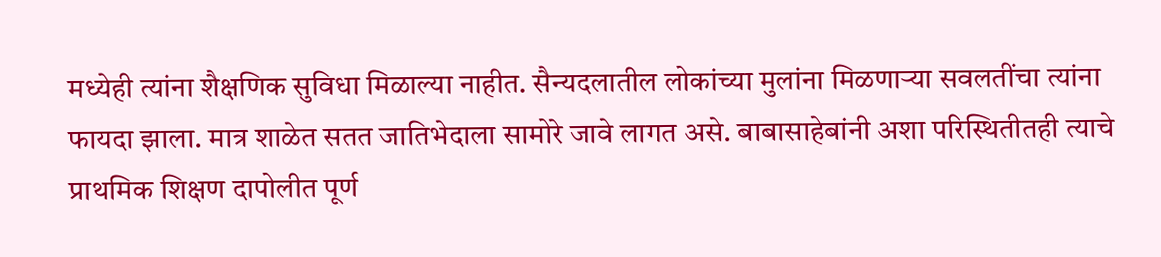मध्येही त्यांना शैक्षणिक सुविधा मिळाल्या नाहीत. सैन्यदलातील लोकांच्या मुलांना मिळणाऱ्या सवलतींचा त्यांना फायदा झाला. मात्र शाळेत सतत जातिभेदाला सामोरे जावे लागत असे. बाबासाहेबांनी अशा परिस्थितीतही त्याचे प्राथमिक शिक्षण दापोलीत पूर्ण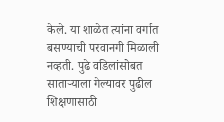केले. या शाळेत त्यांना वर्गात बसण्याची परवानगी मिळाली नव्हती. पुढे वडिलांसोबत साताऱ्याला गेल्यावर पुढील शिक्षणासाठी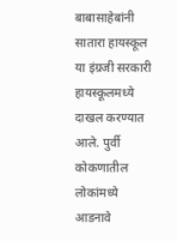बाबासाहेबांनी सातारा हायस्कूल या इंग्रजी सरकारी हायस्कूलमध्ये दाखल करण्यात आले. पुर्वी कोकणातील लोकांमध्ये आडनावे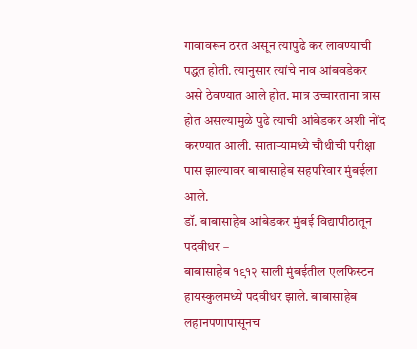गावावरून ठरत असून त्यापुढे कर लावण्याची पद्धत होती. त्यानुसार त्यांचे नाव आंबवडेकर असे ठेवण्यात आले होत. मात्र उच्चारताना त्रास होत असल्यामुळे पुढे त्याची आंबेडकर अशी नोंद करण्यात आली. साताऱ्यामध्ये चौथीची परीक्षा पास झाल्यावर बाबासाहेब सहपरिवार मुंबईला आले.
डॉ. बाबासाहेब आंबेडकर मुंबई विद्यापीठातून पदवीधर –
बाबासाहेब १९१२ साली मुंबईतील एलफिस्टन हायस्कुलमध्ये पदवीधर झाले. बाबासाहेब लहानपणापासूनच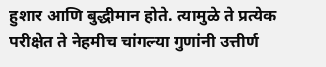हुशार आणि बुद्धीमान होते. त्यामुळे ते प्रत्येक परीक्षेत ते नेहमीच चांगल्या गुणांनी उत्तीर्ण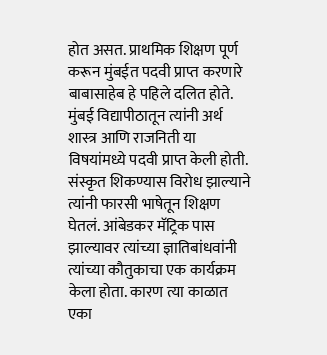होत असत. प्राथमिक शिक्षण पूर्ण करून मुंबईत पदवी प्राप्त करणारे बाबासाहेब हे पहिले दलित होते. मुंबई विद्यापीठातून त्यांनी अर्थ शास्त्र आणि राजनिती या विषयांमध्ये पदवी प्राप्त केली होती. संस्कृत शिकण्यास विरोध झाल्याने त्यांनी फारसी भाषेतून शिक्षण घेतलं. आंबेडकर मॅट्रिक पास झाल्यावर त्यांच्या ज्ञातिबांधवांनी त्यांच्या कौतुकाचा एक कार्यक्रम केला होता. कारण त्या काळात एका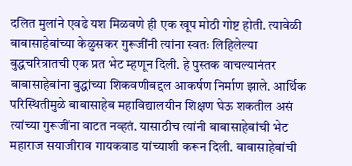दलित मुलांने एवढे यश मिळवणे ही एक खूप मोठी गोष्ट होती. त्यावेळी बाबासाहेबांच्या केळुसकर गुरूजींनी त्यांना स्वतः लिहिलेल्या बुद्धचरित्रातची एक प्रत भेट म्हणून दिली. हे पुस्तक वाचल्यानंतर बाबासाहेबांना बुद्धांच्या शिकवणीबद्दल आकर्षण निर्माण झाले. आर्थिक परिस्थितीमुळे बाबासाहेब महाविद्यालयीन शिक्षण घेऊ शकतील असं त्यांच्या गुरूजींना वाटत नव्हतं. यासाठीच त्यांनी बाबासाहेबांची भेट महाराज सयाजीराव गायकवाड यांच्याशी करून दिली. बाबासाहेबांची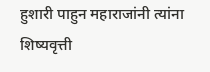हुशारी पाहुन महाराजांनी त्यांना शिष्यवृत्ती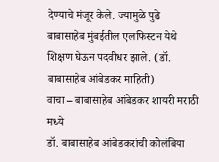देण्याचे मंजूर केले. ज्यामुळे पुढे बाबासाहेब मुंबईतील एलफिस्टन येथे शिक्षण घेऊन पदवीधर झाले. (डॉ. बाबासाहेब आंबेडकर माहिती)
वाचा – बाबासाहेब आंबेडकर शायरी मराठी मध्ये
डॉ. बाबासाहेब आंबेडकरांची कोलंबिया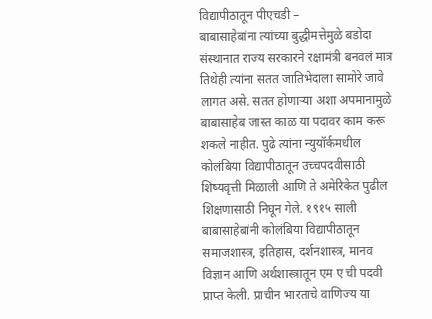विद्यापीठातून पीएचडी –
बाबासाहेबांना त्यांच्या बुद्धीमत्तेमुळे बडोदा संस्थानात राज्य सरकारने रक्षामंत्री बनवलं मात्र तिथेही त्यांना सतत जातिभेदाला सामोरे जावे लागत असे. सतत होणाऱ्या अशा अपमानामुळे बाबासाहेब जास्त काळ या पदावर काम करू शकले नाहीत. पुढे त्यांना न्युयॉर्कमधील कोलंबिया विद्यापीठातून उच्चपदवीसाठी शिष्यवृत्ती मिळाली आणि ते अमेरिकेत पुढील शिक्षणासाठी निघून गेले. १९१५ साली बाबासाहेबांनी कोलंबिया विद्यापीठातून समाजशास्त्र, इतिहास, दर्शनशास्त्र, मानव विज्ञान आणि अर्थशास्त्रातून एम ए ची पदवी प्राप्त केली. प्राचीन भारताचे वाणिज्य या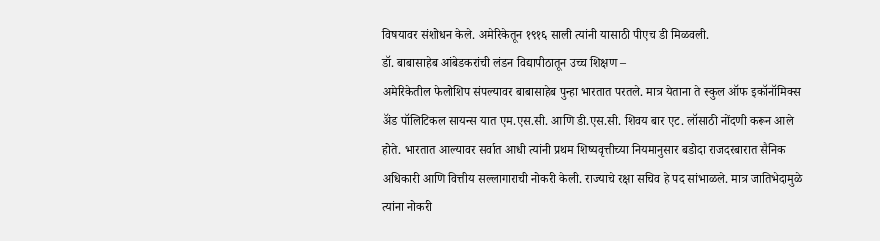विषयावर संशोधन केले. अमेरिकेतून १९१६ साली त्यांनी यासाठी पीएच डी मिळवली.
डॉ. बाबासाहेब आंबेडकरांची लंडन विद्यापीठातून उच्च शिक्षण –
अमेरिकेतील फेलोशिप संपल्यावर बाबासाहेब पुन्हा भारतात परतले. मात्र येताना ते स्कुल ऑफ इकॉनॉमिक्स ॲंड पॉलिटिकल सायन्स यात एम.एस.सी. आणि डी.एस.सी. शिवय बार एट. लॉसाठी नोंदणी करून आले होते. भारतात आल्यावर सर्वात आधी त्यांनी प्रथम शिष्यवृत्तीच्या नियमानुसार बडोदा राजदरबारात सैनिक अधिकारी आणि वित्तीय सल्लागाराची नोकरी केली. राज्याचे रक्षा सचिव हे पद सांभाळले. मात्र जातिभेदामुळे त्यांना नोकरी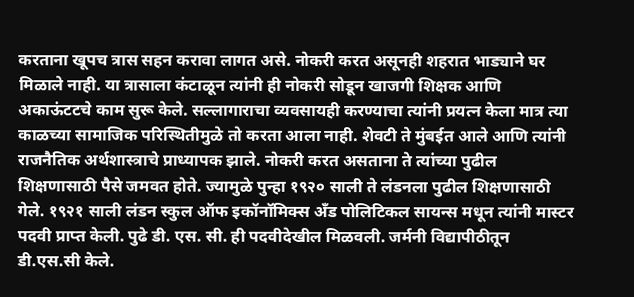करताना खूपच त्रास सहन करावा लागत असे. नोकरी करत असूनही शहरात भाड्याने घर मिळाले नाही. या त्रासाला कंटाळून त्यांनी ही नोकरी सोडून खाजगी शिक्षक आणि अकाऊंटटचे काम सुरू केले. सल्लागाराचा व्यवसायही करण्याचा त्यांनी प्रयत्न केला मात्र त्या काळच्या सामाजिक परिस्थितीमुळे तो करता आला नाही. शेवटी ते मुंबईत आले आणि त्यांनी राजनैतिक अर्थशास्त्राचे प्राध्यापक झाले. नोकरी करत असताना ते त्यांच्या पुढील शिक्षणासाठी पैसे जमवत होते. ज्यामुळे पुन्हा १९२० साली ते लंडनला पुढील शिक्षणासाठी गेले. १९२१ साली लंडन स्कुल ऑफ इकॉनॉमिक्स ॲंड पोलिटिकल सायन्स मधून त्यांनी मास्टर पदवी प्राप्त केली. पुढे डी. एस. सी. ही पदवीदेखील मिळवली. जर्मनी विद्यापीठीतून डी.एस.सी केले.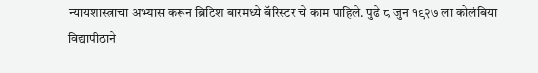न्यायशास्त्राचा अभ्यास करून ब्रिटिश बारमध्ये बॅरिस्टर चे काम पाहिले. पुढे ८ जुन १९२७ ला कोलंबिया विद्यापीठाने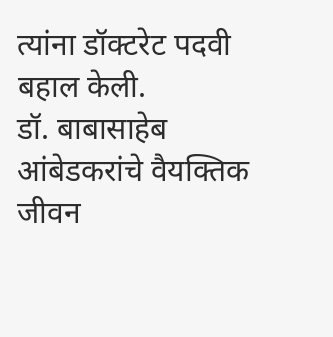त्यांना डॉक्टरेट पदवी बहाल केली.
डॉ. बाबासाहेब आंबेडकरांचे वैयक्तिक जीवन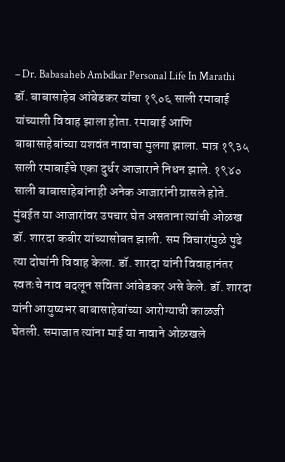– Dr. Babasaheb Ambdkar Personal Life In Marathi
डॉ. बाबासाहेब आंबेडकर यांचा १९०६ साली रमाबाई यांच्याशी विवाह झाला होता. रमाबाई आणि बाबासाहेबांच्या यशवंत नावाचा मुलगा झाला. मात्र १९३५ साली रमाबाईंचे एका दुर्धर आजाराने निधन झाले. १९४० साली बाबासाहेबांनाही अनेक आजारांनी ग्रासले होते. मुंबईत या आजारांवर उपचार घेत असताना त्यांची ओळख डॉ. शारदा कबीर यांच्यासोबत झाली. सम विचारांमुळे पुढे त्या दोघांनी विवाह केला. डॉ. शारदा यांनी विवाहानंतर स्वतःचे नाव बदलून सविता आंबेडकर असे केले. डॉ. शारदा यांनी आयुष्यभर बाबासाहेबांच्या आरोग्याची काळजी घेतली. समाजात त्यांना माई या नावाने ओळखले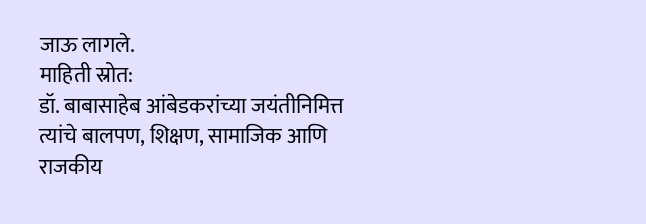जाऊ लागले.
माहिती स्रोत:
डॉ. बाबासाहेब आंबेडकरांच्या जयंतीनिमित्त त्यांचे बालपण, शिक्षण, सामाजिक आणि राजकीय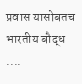प्रवास यासोबतच भारतीय बौद्ध ....